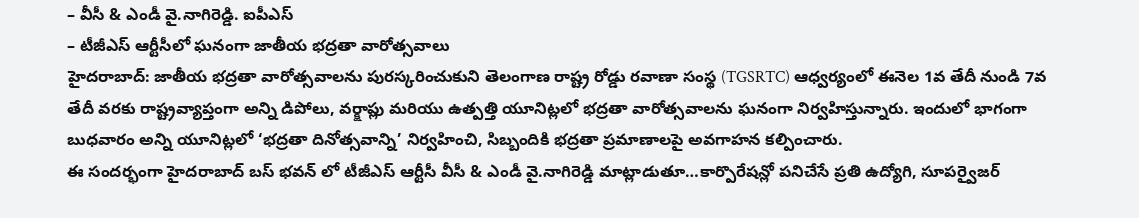– వీసీ & ఎండీ వై.నాగిరెడ్డి. ఐపీఎస్
– టీజీఎస్ ఆర్టీసీలో ఘనంగా జాతీయ భద్రతా వారోత్సవాలు
హైదరాబాద్: జాతీయ భద్రతా వారోత్సవాలను పురస్కరించుకుని తెలంగాణ రాష్ట్ర రోడ్డు రవాణా సంస్థ (TGSRTC) ఆధ్వర్యంలో ఈనెల 1వ తేదీ నుండి 7వ తేదీ వరకు రాష్ట్రవ్యాప్తంగా అన్ని డిపోలు, వర్క్షాప్లు మరియు ఉత్పత్తి యూనిట్లలో భద్రతా వారోత్సవాలను ఘనంగా నిర్వహిస్తున్నారు. ఇందులో భాగంగా బుధవారం అన్ని యూనిట్లలో ‘భద్రతా దినోత్సవాన్ని’ నిర్వహించి, సిబ్బందికి భద్రతా ప్రమాణాలపై అవగాహన కల్పించారు.
ఈ సందర్భంగా హైదరాబాద్ బస్ భవన్ లో టీజీఎస్ ఆర్టీసీ వీసీ & ఎండీ వై.నాగిరెడ్డి మాట్లాడుతూ…కార్పొరేషన్లో పనిచేసే ప్రతి ఉద్యోగి, సూపర్వైజర్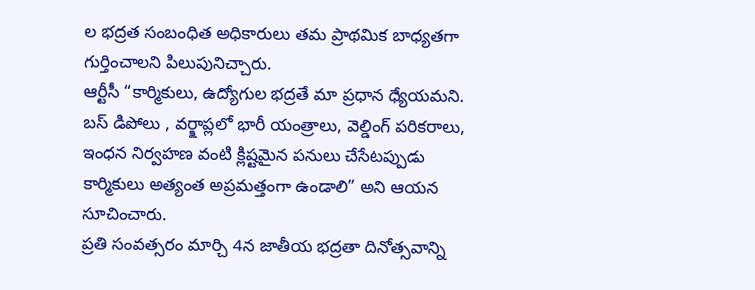ల భద్రత సంబంధిత అధికారులు తమ ప్రాథమిక బాధ్యతగా గుర్తించాలని పిలుపునిచ్చారు.
ఆర్టీసీ “కార్మికులు, ఉద్యోగుల భద్రతే మా ప్రధాన ధ్యేయమని. బస్ డిపోలు , వర్క్షాప్లలో భారీ యంత్రాలు, వెల్డింగ్ పరికరాలు, ఇంధన నిర్వహణ వంటి క్లిష్టమైన పనులు చేసేటప్పుడు కార్మికులు అత్యంత అప్రమత్తంగా ఉండాలి” అని ఆయన సూచించారు.
ప్రతి సంవత్సరం మార్చి 4న జాతీయ భద్రతా దినోత్సవాన్ని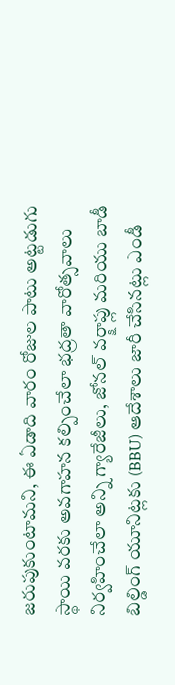జరుపుకుంటామని, ఈ ఏడాది వారం రోజుల పాటు అట్టడుగు స్థాయి వరకు అవగాహన కల్పించేలా భద్రతా వారోత్సవాలు నిర్వహించేలా అన్ని గ్యారేజీలు, జోనల్ వర్క్షాప్లు మరియు బాడీ బిల్డింగ్ యూనిట్లకు (BBU) ఆదేశాలు జారీ చేసినట్లు ఎండీ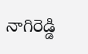నాగిరెడ్డి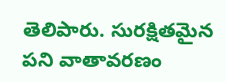తెలిపారు. సురక్షితమైన పని వాతావరణం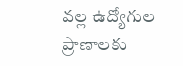వల్ల ఉద్యోగుల ప్రాణాలకు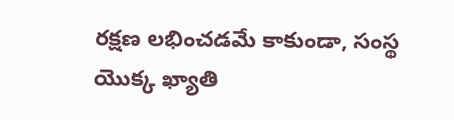రక్షణ లభించడమే కాకుండా, సంస్థ యొక్క ఖ్యాతి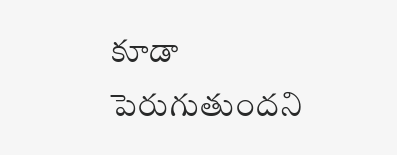కూడా పెరుగుతుందని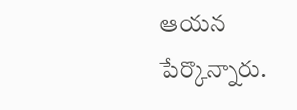ఆయన పేర్కొన్నారు.